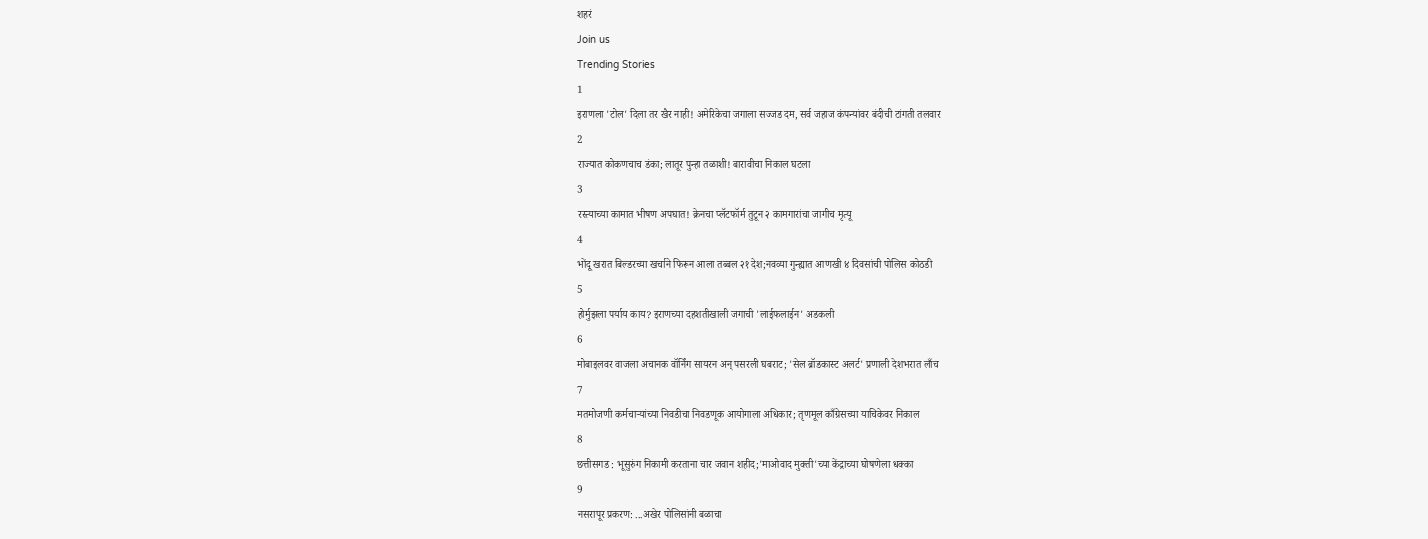शहरं
Join us
Trending Stories
1
इराणला 'टोल' दिला तर खैर नाही! अमेरिकेचा जगाला सज्जड दम, सर्व जहाज कंपन्यांवर बंदीची टांगती तलवार
2
राज्यात कोकणचाच डंका; लातूर पुन्हा तळाशी! बारावीचा निकाल घटला
3
रस्त्याच्या कामात भीषण अपघात! क्रेनचा प्लॅटफॉर्म तुटून २ कामगारांचा जागीच मृत्यू
4
भोंदू खरात बिल्डरच्या खर्चाने फिरून आला तब्बल २१ देश;नवव्या गुन्ह्यात आणखी ४ दिवसांची पोलिस कोठडी
5
होर्मुझला पर्याय काय? इराणच्या दहशतीखाली जगाची 'लाईफलाईन' अडकली
6
मोबाइलवर वाजला अचानक वॉर्निंग सायरन अन् पसरली घबराट; 'सेल ब्रॉडकास्ट अलर्ट' प्रणाली देशभरात लाँच
7
मतमोजणी कर्मचाऱ्यांच्या निवडीचा निवडणूक आयोगाला अधिकार; तृणमूल काँग्रेसच्या याचिकेवर निकाल
8
छत्तीसगड : भूसुरुंग निकामी करताना चार जवान शहीद;'माओवाद मुक्ती'च्या केंद्राच्या घोषणेला धक्का
9
नसरापूर प्रकरण: ...अखेर पोलिसांनी बळाचा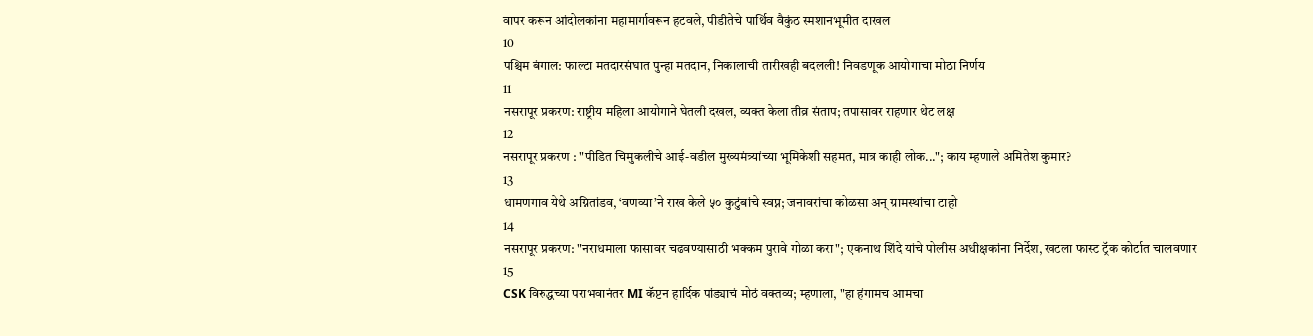वापर करून आंदोलकांना महामार्गावरून हटवले, पीडीतेचे पार्थिव वैकुंठ स्मशानभूमीत दाखल
10
पश्चिम बंगाल: फाल्टा मतदारसंघात पुन्हा मतदान, निकालाची तारीखही बदलली! निवडणूक आयोगाचा मोठा निर्णय
11
नसरापूर प्रकरण: राष्ट्रीय महिला आयोगाने घेतली दखल, व्यक्त केला तीव्र संताप; तपासावर राहणार थेट लक्ष
12
नसरापूर प्रकरण : "पीडित चिमुकलीचे आई-वडील मुख्यमंत्र्यांच्या भूमिकेशी सहमत, मात्र काही लोक..."; काय म्हणाले अमितेश कुमार?
13
धामणगाव येथे अग्नितांडव, ‘वणव्या’ने राख केले ५० कुटुंबांचे स्वप्न; जनावरांचा कोळसा अन् ग्रामस्थांचा टाहो
14
नसरापूर प्रकरण: "नराधमाला फासावर चढवण्यासाठी भक्कम पुरावे गोळा करा"; एकनाथ शिंदे यांचे पोलीस अधीक्षकांना निर्देश, खटला फास्ट ट्रॅक कोर्टात चालवणार
15
CSK विरुद्धच्या पराभवानंतर MI कॅप्टन हार्दिक पांड्याचं मोठं वक्तव्य; म्हणाला, "हा हंगामच आमचा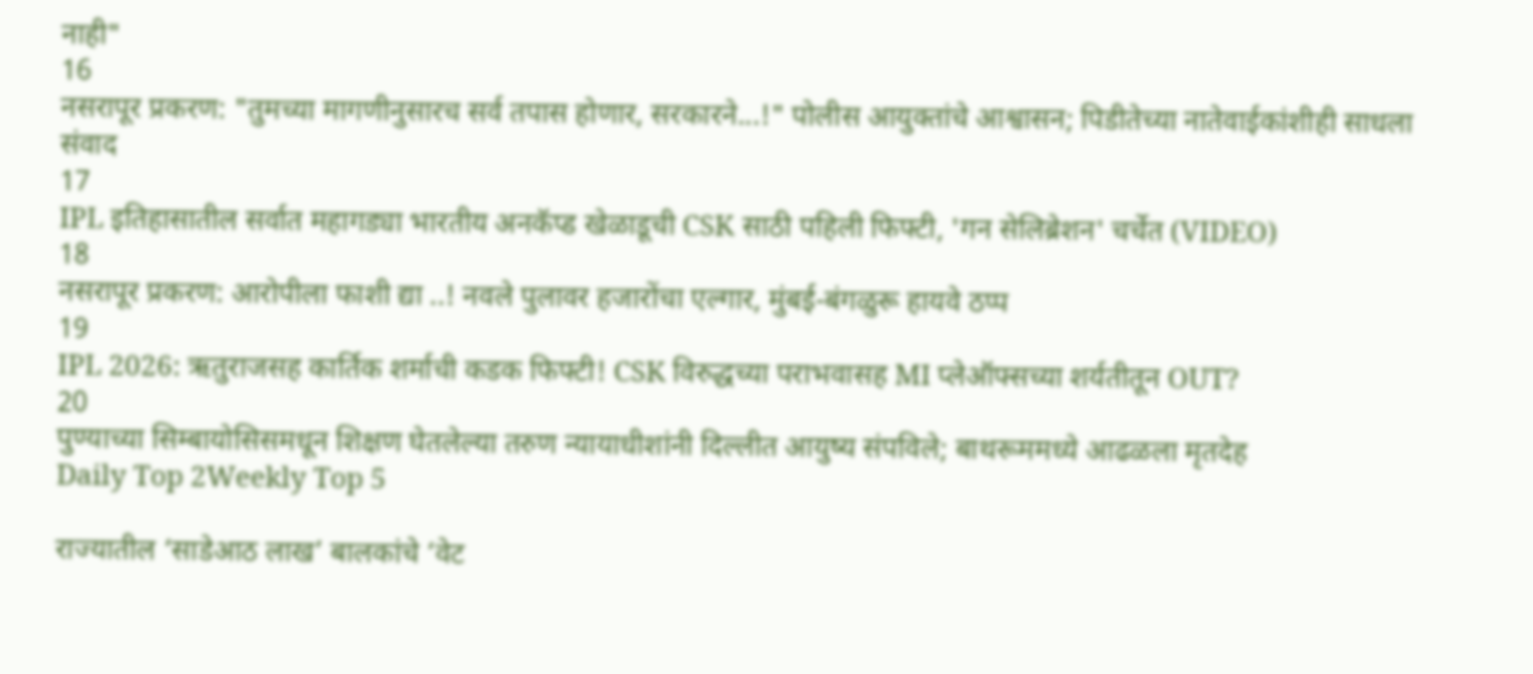नाही"
16
नसरापूर प्रकरण: "तुमच्या मागणीनुसारच सर्व तपास होणार, सरकारने...!" पोलीस आयुक्तांचे आश्वासन; पिडीतेच्या नातेवाईकांशीही साधला संवाद
17
IPL इतिहासातील सर्वात महागड्या भारतीय अनकॅप्ड खेळाडूची CSK साठी पहिली फिफ्टी, 'गन सेलिब्रेशन' चर्चेत (VIDEO)
18
नसरापूर प्रकरण: आरोपीला फाशी द्या ..! नवले पुलावर हजारोंचा एल्गार, मुंबई-बंगळुरू हायवे ठप्प
19
IPL 2026: ऋतुराजसह कार्तिक शर्माची कडक फिफ्टी! CSK विरुद्धच्या पराभवासह MI प्लेऑफ्सच्या शर्यतीतून OUT?
20
पुण्याच्या सिम्बायोसिसमधून शिक्षण घेतलेल्या तरुण न्यायाधीशांनी दिल्लीत आयुष्य संपविले; बाथरूममध्ये आढळला मृतदेह
Daily Top 2Weekly Top 5

राज्यातील ‘साडेआठ लाख’ बालकांचे ‘वेट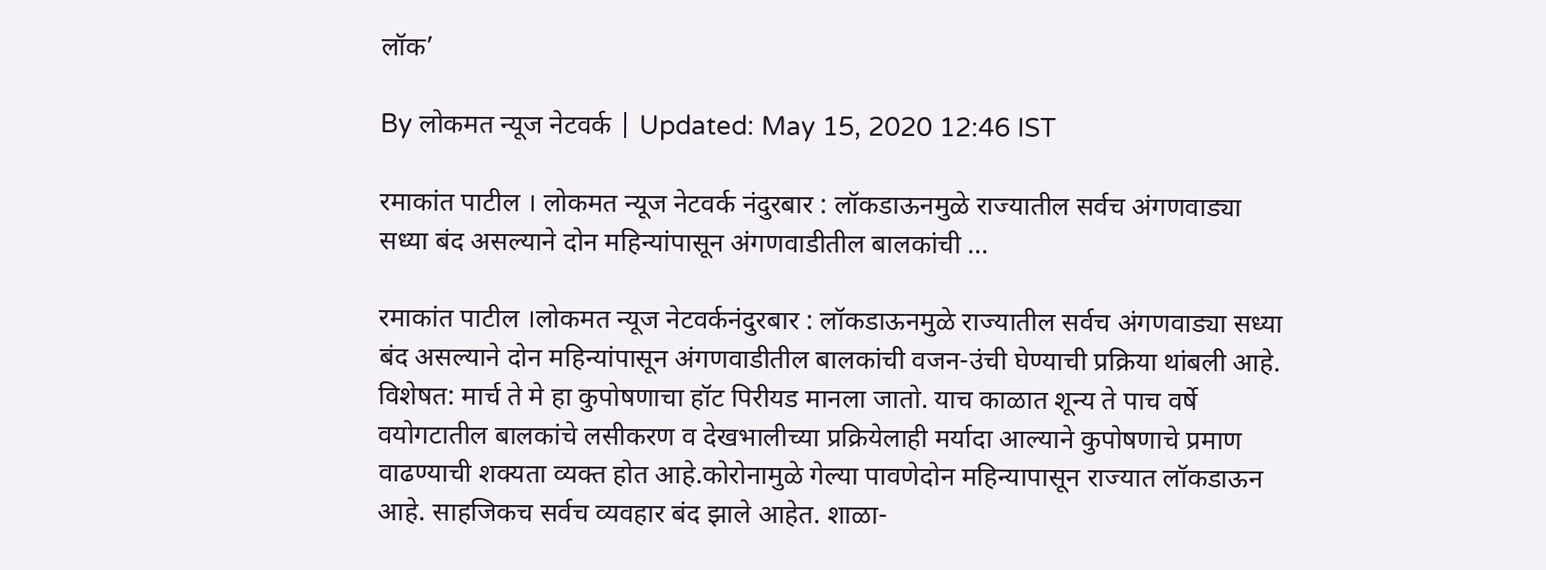लॉक’

By लोकमत न्यूज नेटवर्क | Updated: May 15, 2020 12:46 IST

रमाकांत पाटील । लोकमत न्यूज नेटवर्क नंदुरबार : लॉकडाऊनमुळे राज्यातील सर्वच अंगणवाड्या सध्या बंद असल्याने दोन महिन्यांपासून अंगणवाडीतील बालकांची ...

रमाकांत पाटील ।लोकमत न्यूज नेटवर्कनंदुरबार : लॉकडाऊनमुळे राज्यातील सर्वच अंगणवाड्या सध्या बंद असल्याने दोन महिन्यांपासून अंगणवाडीतील बालकांची वजन-उंची घेण्याची प्रक्रिया थांबली आहे. विशेषत: मार्च ते मे हा कुपोषणाचा हॉट पिरीयड मानला जातो. याच काळात शून्य ते पाच वर्षे वयोगटातील बालकांचे लसीकरण व देखभालीच्या प्रक्रियेलाही मर्यादा आल्याने कुपोषणाचे प्रमाण वाढण्याची शक्यता व्यक्त होत आहे.कोरोनामुळे गेल्या पावणेदोन महिन्यापासून राज्यात लॉकडाऊन आहे. साहजिकच सर्वच व्यवहार बंद झाले आहेत. शाळा-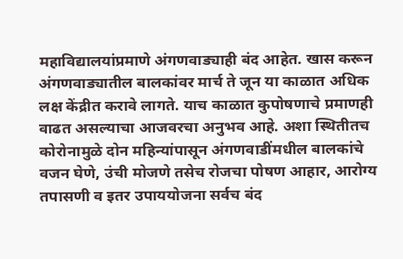महाविद्यालयांप्रमाणे अंगणवाड्याही बंद आहेत. खास करून अंगणवाड्यातील बालकांवर मार्च ते जून या काळात अधिक लक्ष केंद्रीत करावे लागते. याच काळात कुपोषणाचे प्रमाणही वाढत असल्याचा आजवरचा अनुभव आहे. अशा स्थितीतच कोरोनामुळे दोन महिन्यांपासून अंगणवाडींमधील बालकांचे वजन घेणे, उंची मोजणे तसेच रोजचा पोषण आहार, आरोग्य तपासणी व इतर उपाययोजना सर्वच बंद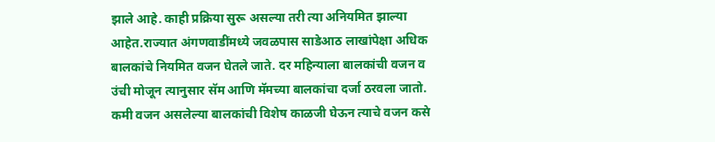झाले आहे. काही प्रक्रिया सुरू असल्या तरी त्या अनियमित झाल्या आहेत.राज्यात अंगणवाडींमध्ये जवळपास साडेआठ लाखांपेक्षा अधिक बालकांचे नियमित वजन घेतले जाते. दर महिन्याला बालकांची वजन व उंची मोजून त्यानुसार सॅम आणि मॅमच्या बालकांचा दर्जा ठरवला जातो. कमी वजन असलेल्या बालकांची विशेष काळजी घेऊन त्याचे वजन कसे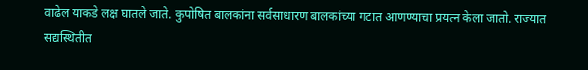वाढेल याकडे लक्ष घातले जाते. कुपोषित बालकांना सर्वसाधारण बालकांच्या गटात आणण्याचा प्रयत्न केला जातो. राज्यात सद्यस्थितीत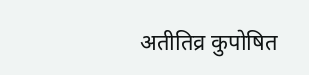अतीतिव्र कुपोषित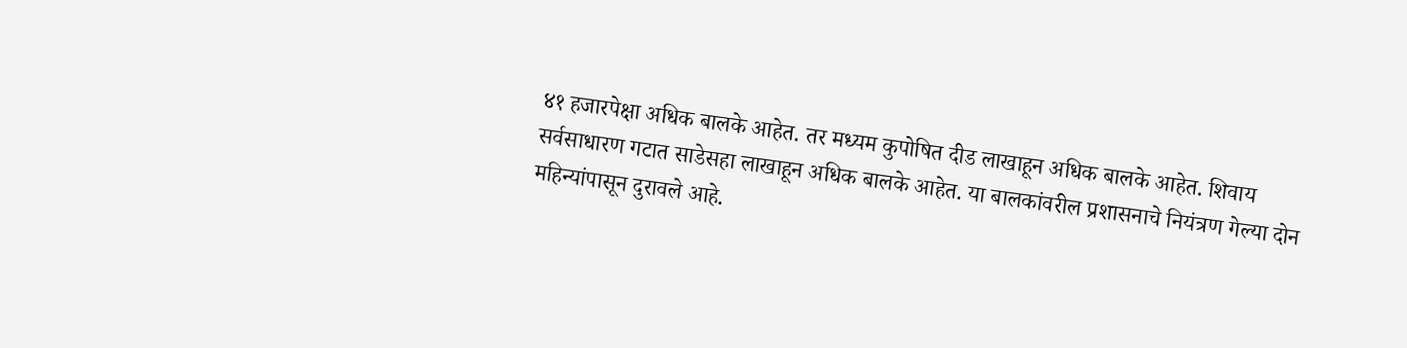४१ हजारपेक्षा अधिक बालके आहेत. तर मध्यम कुपोषित दीड लाखाहून अधिक बालके आहेत. शिवाय सर्वसाधारण गटात साडेसहा लाखाहून अधिक बालके आहेत. या बालकांवरील प्रशासनाचे नियंत्रण गेल्या दोन महिन्यांपासून दुरावले आहे.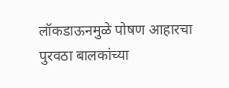लॉकडाऊनमुळे पोषण आहारचा पुरवठा बालकांच्या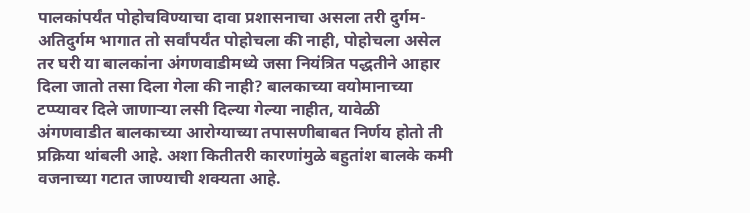पालकांपर्यंत पोहोचविण्याचा दावा प्रशासनाचा असला तरी दुर्गम-अतिदुर्गम भागात तो सर्वांपर्यंत पोहोचला की नाही, पोहोचला असेल तर घरी या बालकांना अंगणवाडीमध्ये जसा नियंत्रित पद्धतीने आहार दिला जातो तसा दिला गेला की नाही? बालकाच्या वयोमानाच्या टप्प्यावर दिले जाणाऱ्या लसी दिल्या गेल्या नाहीत, यावेळी अंगणवाडीत बालकाच्या आरोग्याच्या तपासणीबाबत निर्णय होतो ती प्रक्रिया थांबली आहे. अशा कितीतरी कारणांमुळे बहुतांश बालके कमी वजनाच्या गटात जाण्याची शक्यता आहे.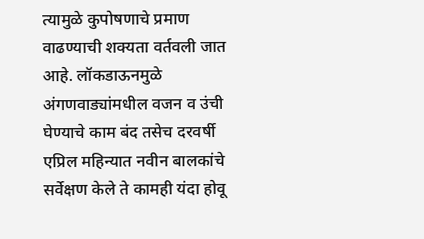त्यामुळे कुपोषणाचे प्रमाण वाढण्याची शक्यता वर्तवली जात आहे. लॉकडाऊनमुळे अंगणवाड्यांमधील वजन व उंची घेण्याचे काम बंद तसेच दरवर्षी एप्रिल महिन्यात नवीन बालकांचे सर्वेक्षण केले ते कामही यंदा होवू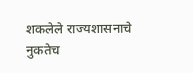शकलेले राज्यशासनाचे नुकतेच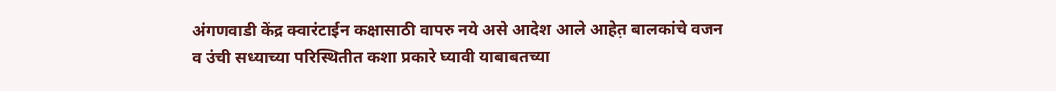अंगणवाडी केंद्र क्वारंटाईन कक्षासाठी वापरु नये असे आदेश आले आहेत़ बालकांचे वजन व उंची सध्याच्या परिस्थितीत कशा प्रकारे घ्यावी याबाबतच्या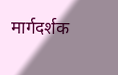मार्गदर्शक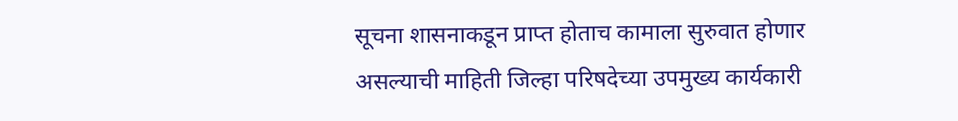सूचना शासनाकडून प्राप्त होताच कामाला सुरुवात होणार असल्याची माहिती जिल्हा परिषदेच्या उपमुख्य कार्यकारी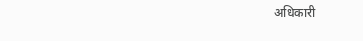अधिकारी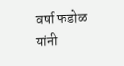वर्षा फडोळ यांनी